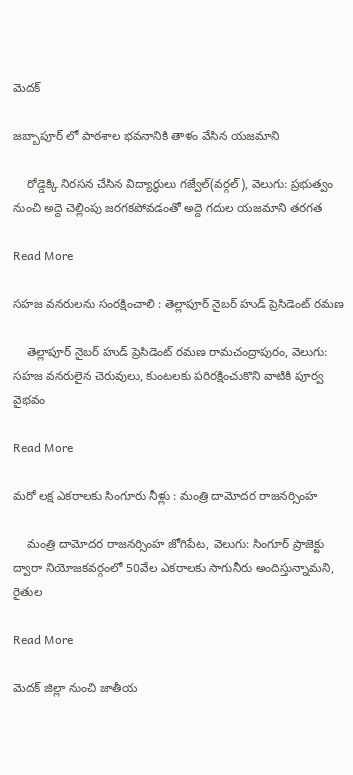మెదక్

జబ్బాపూర్ లో పాఠశాల భవనానికి తాళం వేసిన యజమాని

    రోడ్డెక్కి నిరసన చేసిన విద్యార్థులు గజ్వేల్(వర్గల్), వెలుగు: ప్రభుత్వం నుంచి అద్దె చెల్లింపు జరగకపోవడంతో అద్దె గదుల యజమాని తరగత

Read More

సహజ వనరులను సంరక్షించాలి : తెల్లాపూర్ నైబర్ హుడ్ ప్రెసిడెంట్ రమణ

    తెల్లాపూర్ నైబర్ హుడ్ ప్రెసిడెంట్ రమణ రామచంద్రాపురం, వెలుగు: సహజ వనరులైన చెరువులు, కుంటలకు పరిరక్షించుకొని వాటికి పూర్వ వైభవం

Read More

మరో లక్ష ఎకరాలకు సింగూరు నీళ్లు : మంత్రి దామోదర రాజనర్సింహ

    మంత్రి దామోదర రాజనర్సింహ జోగిపేట, వెలుగు: సింగూర్ ప్రాజెక్టు ద్వారా నియోజకవర్గంలో 50వేల ఎకరాలకు సాగునీరు అందిస్తున్నామని, రైతుల

Read More

మెదక్ జిల్లా నుంచి జాతీయ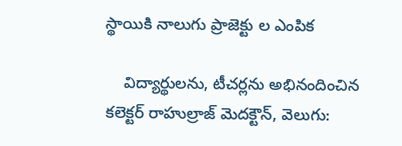స్థాయికి నాలుగు ప్రాజెక్టు ల ఎంపిక

    విద్యార్థులను, టీచర్లను అభినందించిన కలెక్టర్ రాహుల్రాజ్ మెదక్టౌన్, వెలుగు: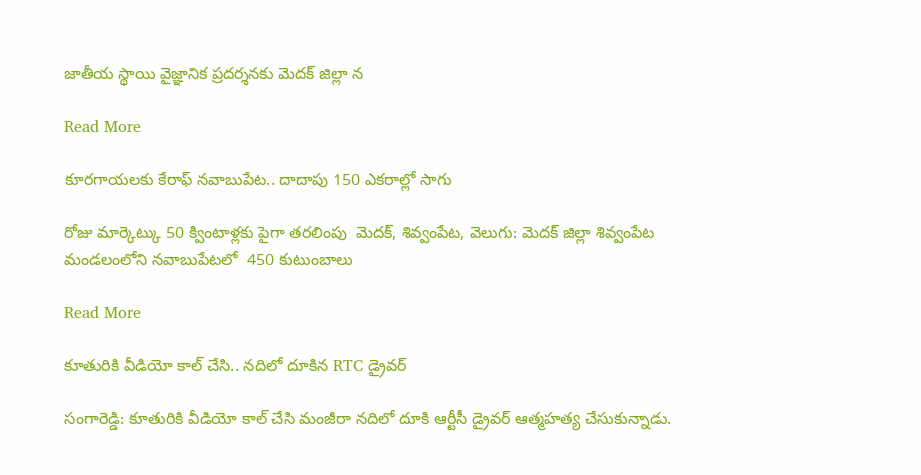జాతీయ స్థాయి వైజ్ఞానిక ప్రదర్శనకు మెదక్ జిల్లా న

Read More

కూరగాయలకు కేరాఫ్ నవాబుపేట.. దాదాపు 150 ఎకరాల్లో సాగు

రోజు మార్కెట్కు 50 క్వింటాళ్లకు పైగా తరలింపు  మెదక్, శివ్వంపేట, వెలుగు: మెదక్ జిల్లా శివ్వంపేట మండలంలోని నవాబుపేటలో  450 కుటుంబాలు

Read More

కూతురికి వీడియో కాల్ చేసి.. నదిలో దూకిన RTC డ్రైవర్

సంగారెడ్డి: కూతురికి వీడియో కాల్ చేసి మంజీరా నదిలో దూకి ఆర్టీసీ డ్రైవర్ ఆత్మహత్య చేసుకున్నాడు.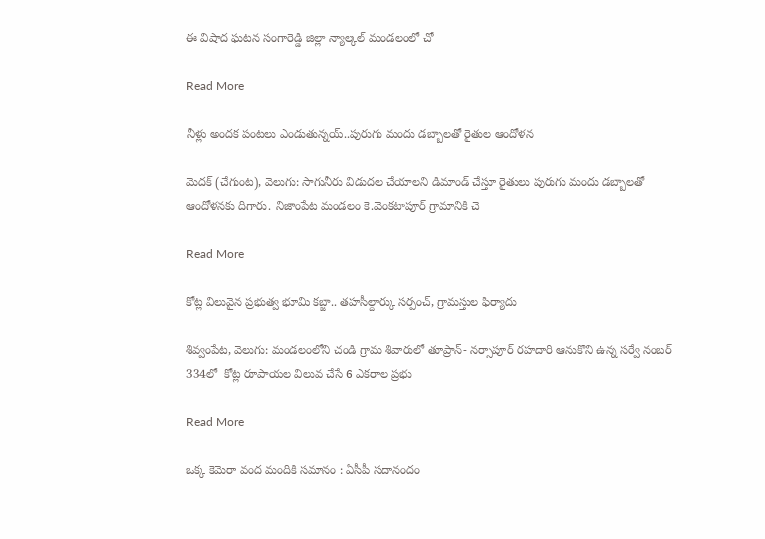ఈ విషాద ఘటన సంగారెడ్డి జిల్లా న్యాల్కల్ మండలంలో చో

Read More

నీళ్లు అందక పంటలు ఎండుతున్నయ్..పురుగు మందు డబ్బాలతో రైతుల ఆందోళన

మెదక్ (చేగుంట), వెలుగు: సాగునీరు విడుదల చేయాలని డిమాండ్ చేస్తూ రైతులు పురుగు మందు డబ్బాలతో ఆందోళనకు దిగారు. నిజాంపేట మండలం కె.వెంకటాపూర్ గ్రామానికి చె

Read More

కోట్ల విలువైన ప్రభుత్వ భూమి కబ్జా.. తహసీల్దార్కు సర్పంచ్, గ్రామస్తుల ఫిర్యాదు

శివ్వంపేట, వెలుగు: మండలంలోని చండి గ్రామ శివారులో తూప్రాన్- నర్సాపూర్ రహదారి ఆనుకొని ఉన్న సర్వే నంబర్ 334లో  కోట్ల రూపాయల విలువ చేసే 6 ఎకరాల ప్రభు

Read More

ఒక్క కెమెరా వంద మందికి సమానం : ఏసీపీ సదానందం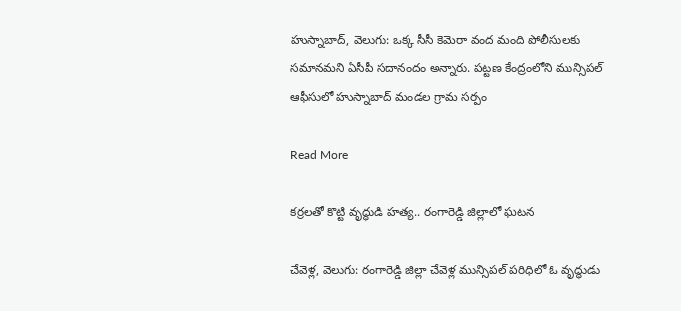హుస్నాబాద్, వెలుగు: ఒక్క సీసీ కెమెరా వంద మంది పోలీసులకు సమానమని ఏసీపీ సదానందం అన్నారు. పట్టణ కేంద్రంలోని మున్సిపల్ ఆఫీసులో హుస్నాబాద్ మండల గ్రామ సర్పం

Read More

కర్రలతో కొట్టి వృద్ధుడి హత్య.. రంగారెడ్డి జిల్లాలో ఘటన

చేవెళ్ల, వెలుగు: రంగారెడ్డి జిల్లా చేవెళ్ల మున్సిపల్ పరిధిలో ఓ వృద్ధుడు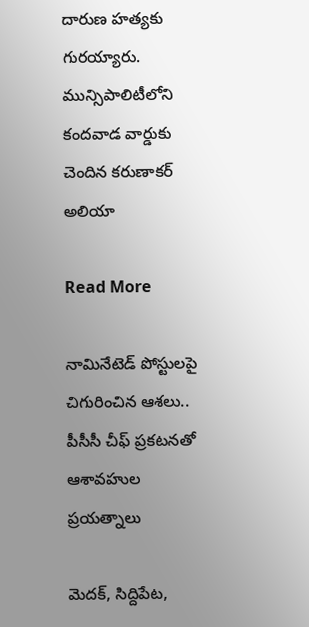దారుణ హత్యకు గురయ్యారు. మున్సిపాలిటీలోని కందవాడ వార్డుకు చెందిన కరుణాకర్ అలియా

Read More

నామినేటెడ్ పోస్టులపై చిగురించిన ఆశలు.. పీసీసీ చీఫ్ ప్రకటనతో ఆశావహుల ప్రయత్నాలు

మెదక్, సిద్దిపేట,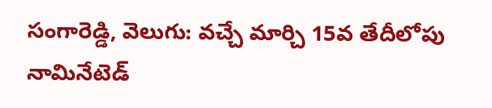సంగారెడ్డి, వెలుగు: వచ్చే మార్చి 15వ తేదీలోపు నామినేటెడ్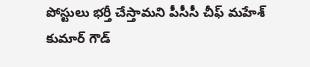పోస్టులు భర్తీ చేస్తామని పీసీసీ చీఫ్ మహేశ్ కుమార్ గౌడ్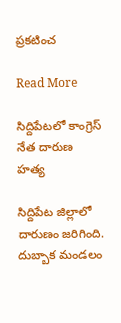ప్రకటించ

Read More

సిద్దిపేటలో కాంగ్రెస్ నేత దారుణ హత్య

సిద్దిపేట జిల్లాలో దారుణం జరిగింది.  దుబ్బాక మండలం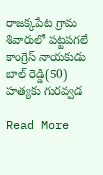రాజక్కపేట గ్రామ శివారులో పట్టపగలే  కాంగ్రెస్ నాయకుడు బాల్ రెడ్డి(50)  హత్యకు గురవ్వడ

Read More